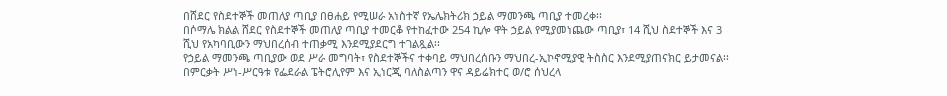በሸደር የስደተኞች መጠለያ ጣቢያ በፀሐይ የሚሠራ አነስተኛ የኤሌክትሪክ ኃይል ማመንጫ ጣቢያ ተመረቀ፡፡
በሶማሌ ክልል ሸደር የስደተኞች መጠለያ ጣቢያ ተመርቆ የተከፈተው 254 ኪሎ ዋት ኃይል የሚያመነጨው ጣቢያ፣ 14 ሺህ ስደተኞች እና 3 ሺህ የአካባቢውን ማህበረሰብ ተጠቃሚ እንደሚያደርግ ተገልጿል፡፡
የኃይል ማመንጫ ጣቢያው ወደ ሥራ መግባት፣ የስደተኞችና ተቀባይ ማህበረሰቡን ማህበረ-ኢኮኖሚያዊ ትስስር እንደሚያጠናክር ይታመናል፡፡
በምርቃት ሥነ-ሥርዓቱ የፌደራል ፔትሮሊየም እና ኢነርጂ ባለስልጣን ዋና ዳይሬክተር ወ/ሮ ሰህረላ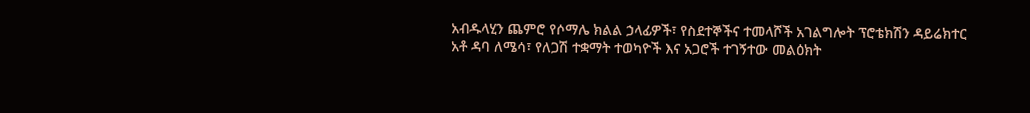አብዱላሂን ጨምሮ የሶማሌ ክልል ኃላፊዎች፣ የስደተኞችና ተመላሾች አገልግሎት ፕሮቴክሽን ዳይሬክተር አቶ ዳባ ለሜሳ፣ የለጋሽ ተቋማት ተወካዮች እና አጋሮች ተገኝተው መልዕክት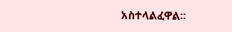አስተላልፈዋል፡፡